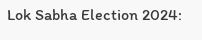Lok Sabha Election 2024: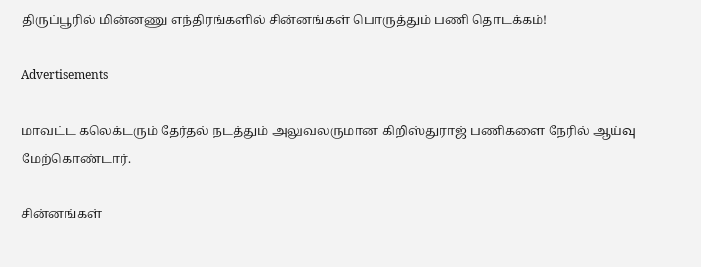திருப்பூரில் மின்னணு எந்திரங்களில் சின்னங்கள் பொருத்தும் பணி தொடக்கம்!

Advertisements

மாவட்ட கலெக்டரும் தேர்தல் நடத்தும் அலுவலருமான கிறிஸ்துராஜ் பணிகளை நேரில் ஆய்வு மேற்கொண்டார்.

சின்னங்கள்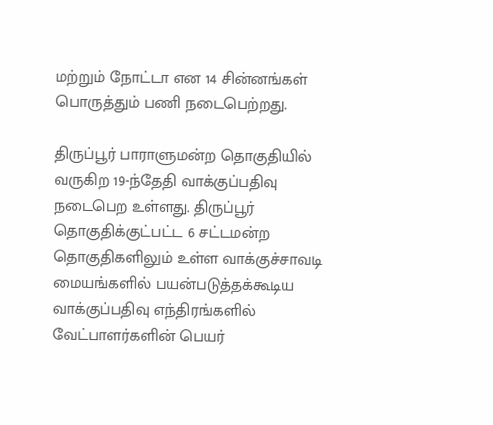மற்றும் நோட்டா என 14 சின்னங்கள் பொருத்தும் பணி நடைபெற்றது.

திருப்பூர் பாராளுமன்ற தொகுதியில் வருகிற 19-ந்தேதி வாக்குப்பதிவு நடைபெற உள்ளது. திருப்பூர் தொகுதிக்குட்பட்ட 6 சட்டமன்ற தொகுதிகளிலும் உள்ள வாக்குச்சாவடி மையங்களில் பயன்படுத்தக்கூடிய வாக்குப்பதிவு எந்திரங்களில் வேட்பாளர்களின் பெயர்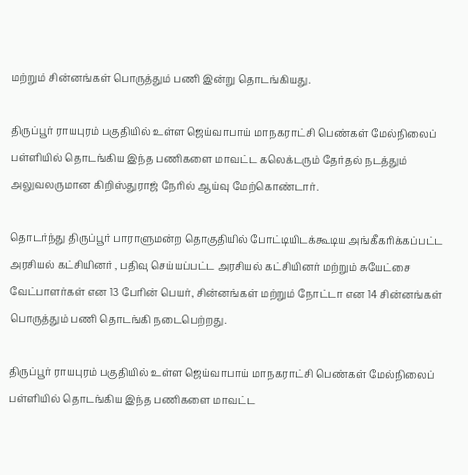மற்றும் சின்னங்கள் பொருத்தும் பணி இன்று தொடங்கியது.

திருப்பூர் ராயபுரம் பகுதியில் உள்ள ஜெய்வாபாய் மாநகராட்சி பெண்கள் மேல்நிலைப் பள்ளியில் தொடங்கிய இந்த பணிகளை மாவட்ட கலெக்டரும் தேர்தல் நடத்தும் அலுவலருமான கிறிஸ்துராஜ் நேரில் ஆய்வு மேற்கொண்டார்.

தொடர்ந்து திருப்பூர் பாராளுமன்ற தொகுதியில் போட்டியிடக்கூடிய அங்கீகரிக்கப்பட்ட அரசியல் கட்சியினர் , பதிவு செய்யப்பட்ட அரசியல் கட்சியினர் மற்றும் சுயேட்சை வேட்பாளர்கள் என 13 பேரின் பெயர், சின்னங்கள் மற்றும் நோட்டா என 14 சின்னங்கள் பொருத்தும் பணி தொடங்கி நடைபெற்றது.

திருப்பூர் ராயபுரம் பகுதியில் உள்ள ஜெய்வாபாய் மாநகராட்சி பெண்கள் மேல்நிலைப் பள்ளியில் தொடங்கிய இந்த பணிகளை மாவட்ட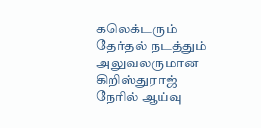கலெக்டரும் தேர்தல் நடத்தும் அலுவலருமான கிறிஸ்துராஜ் நேரில் ஆய்வு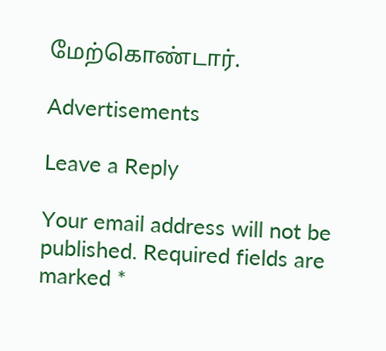மேற்கொண்டார்.

Advertisements

Leave a Reply

Your email address will not be published. Required fields are marked *